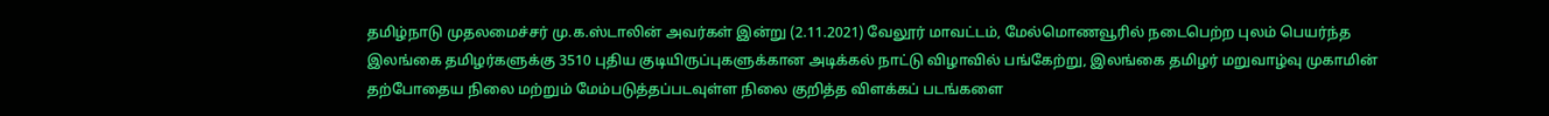தமிழ்நாடு முதலமைச்சர் மு.க.ஸ்டாலின் அவர்கள் இன்று (2.11.2021) வேலூர் மாவட்டம், மேல்மொணவூரில் நடைபெற்ற புலம் பெயர்ந்த இலங்கை தமிழர்களுக்கு 3510 புதிய குடியிருப்புகளுக்கான அடிக்கல் நாட்டு விழாவில் பங்கேற்று, இலங்கை தமிழர் மறுவாழ்வு முகாமின் தற்போதைய நிலை மற்றும் மேம்படுத்தப்படவுள்ள நிலை குறித்த விளக்கப் படங்களை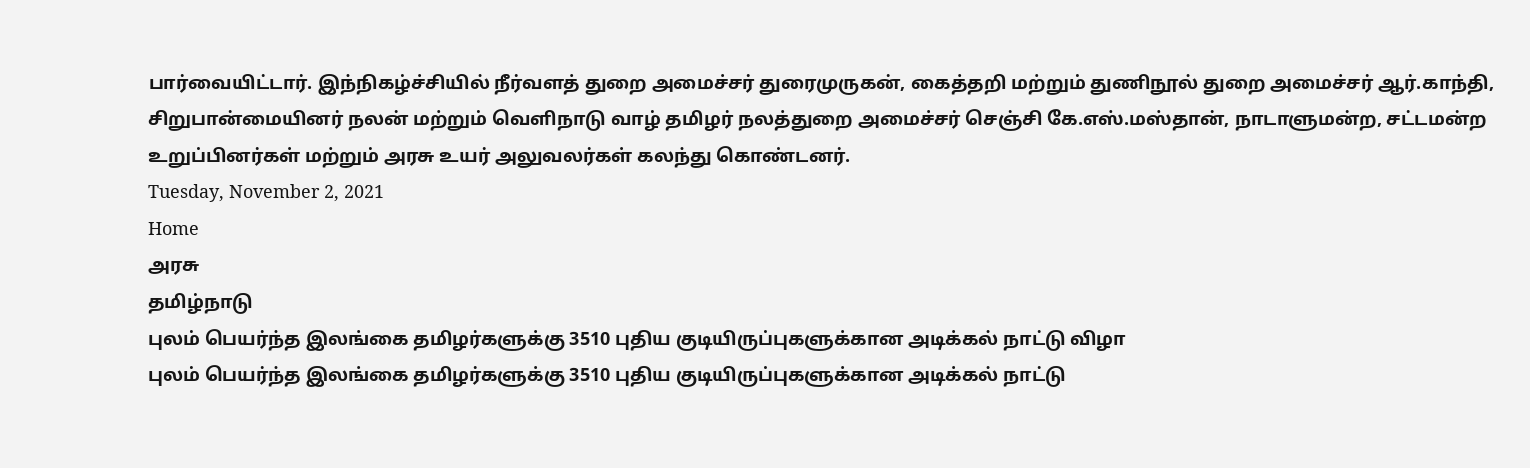பார்வையிட்டார். இந்நிகழ்ச்சியில் நீர்வளத் துறை அமைச்சர் துரைமுருகன், கைத்தறி மற்றும் துணிநூல் துறை அமைச்சர் ஆர்.காந்தி, சிறுபான்மையினர் நலன் மற்றும் வெளிநாடு வாழ் தமிழர் நலத்துறை அமைச்சர் செஞ்சி கே.எஸ்.மஸ்தான், நாடாளுமன்ற, சட்டமன்ற உறுப்பினர்கள் மற்றும் அரசு உயர் அலுவலர்கள் கலந்து கொண்டனர்.
Tuesday, November 2, 2021
Home
அரசு
தமிழ்நாடு
புலம் பெயர்ந்த இலங்கை தமிழர்களுக்கு 3510 புதிய குடியிருப்புகளுக்கான அடிக்கல் நாட்டு விழா
புலம் பெயர்ந்த இலங்கை தமிழர்களுக்கு 3510 புதிய குடியிருப்புகளுக்கான அடிக்கல் நாட்டு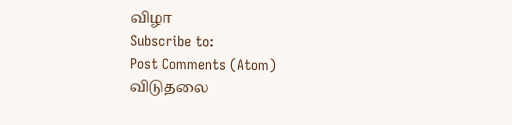விழா
Subscribe to:
Post Comments (Atom)
விடுதலை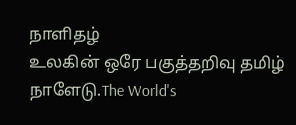நாளிதழ்
உலகின் ஒரே பகுத்தறிவு தமிழ் நாளேடு.The World's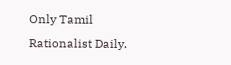Only Tamil Rationalist Daily.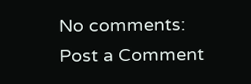No comments:
Post a Comment